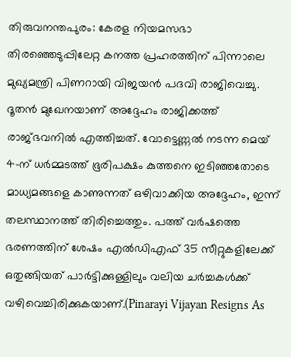തിരുവനന്തപുരം: കേരള നിയമസഭാ തിരഞ്ഞെടുപ്പിലേറ്റ കനത്ത പ്രഹരത്തിന് പിന്നാലെ മുഖ്യമന്ത്രി പിണറായി വിജയൻ പദവി രാജിവെച്ചു. ദൂതൻ മുഖേനയാണ് അദ്ദേഹം രാജിക്കത്ത് രാജ്ഭവനിൽ എത്തിച്ചത്. വോട്ടെണ്ണൽ നടന്ന മെയ് 4-ന് ധർമ്മടത്ത് ഭൂരിപക്ഷം കുത്തനെ ഇടിഞ്ഞതോടെ മാധ്യമങ്ങളെ കാണുന്നത് ഒഴിവാക്കിയ അദ്ദേഹം, ഇന്ന് തലസ്ഥാനത്ത് തിരിച്ചെത്തും. പത്ത് വർഷത്തെ ഭരണത്തിന് ശേഷം എൽഡിഎഫ് 35 സീറ്റുകളിലേക്ക് ഒതുങ്ങിയത് പാർട്ടിക്കുള്ളിലും വലിയ ചർച്ചകൾക്ക് വഴിവെച്ചിരിക്കുകയാണ്.(Pinarayi Vijayan Resigns As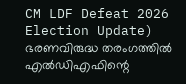CM LDF Defeat 2026 Election Update)
ഭരണവിരുദ്ധ തരംഗത്തിൽ എൽഡിഎഫിന്റെ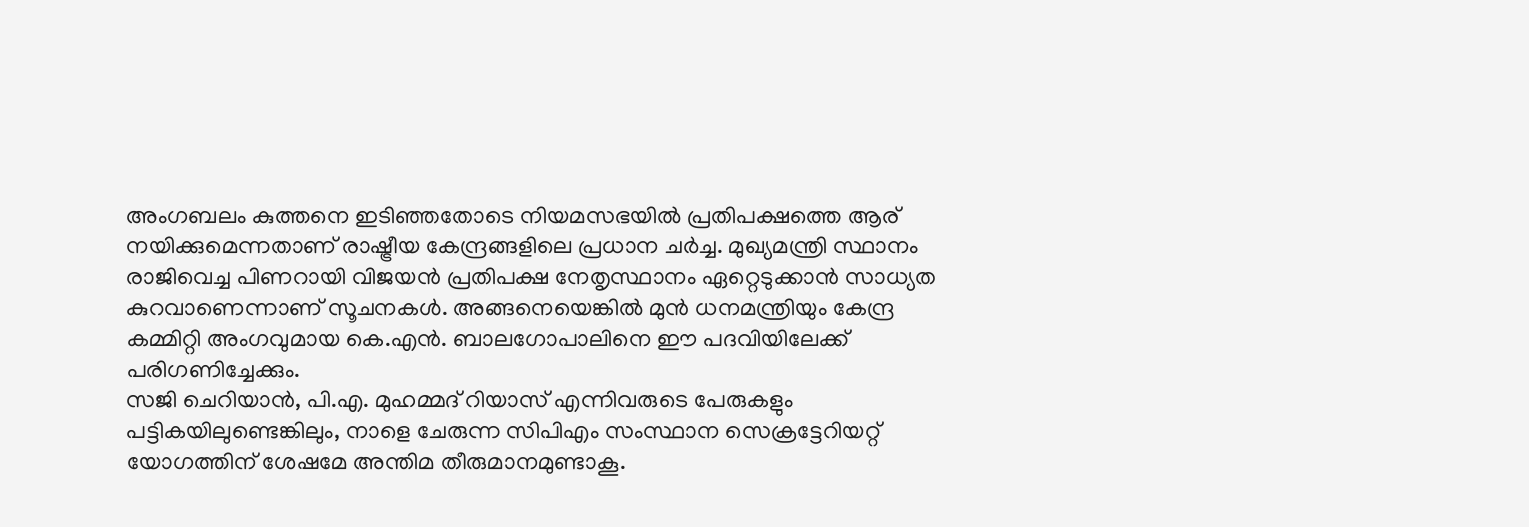അംഗബലം കുത്തനെ ഇടിഞ്ഞതോടെ നിയമസഭയിൽ പ്രതിപക്ഷത്തെ ആര് നയിക്കുമെന്നതാണ് രാഷ്ട്രീയ കേന്ദ്രങ്ങളിലെ പ്രധാന ചർച്ച. മുഖ്യമന്ത്രി സ്ഥാനം രാജിവെച്ച പിണറായി വിജയൻ പ്രതിപക്ഷ നേതൃസ്ഥാനം ഏറ്റെടുക്കാൻ സാധ്യത കുറവാണെന്നാണ് സൂചനകൾ. അങ്ങനെയെങ്കിൽ മുൻ ധനമന്ത്രിയും കേന്ദ്ര കമ്മിറ്റി അംഗവുമായ കെ.എൻ. ബാലഗോപാലിനെ ഈ പദവിയിലേക്ക് പരിഗണിച്ചേക്കും.
സജി ചെറിയാൻ, പി.എ. മുഹമ്മദ് റിയാസ് എന്നിവരുടെ പേരുകളും പട്ടികയിലുണ്ടെങ്കിലും, നാളെ ചേരുന്ന സിപിഎം സംസ്ഥാന സെക്രട്ടേറിയറ്റ് യോഗത്തിന് ശേഷമേ അന്തിമ തീരുമാനമുണ്ടാകൂ.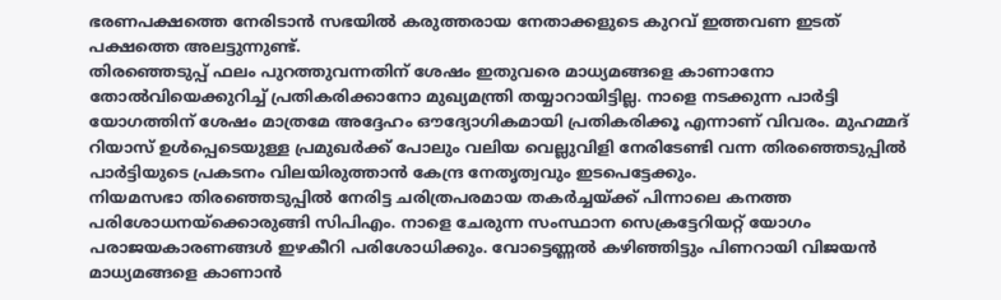ഭരണപക്ഷത്തെ നേരിടാൻ സഭയിൽ കരുത്തരായ നേതാക്കളുടെ കുറവ് ഇത്തവണ ഇടത് പക്ഷത്തെ അലട്ടുന്നുണ്ട്.
തിരഞ്ഞെടുപ്പ് ഫലം പുറത്തുവന്നതിന് ശേഷം ഇതുവരെ മാധ്യമങ്ങളെ കാണാനോ തോൽവിയെക്കുറിച്ച് പ്രതികരിക്കാനോ മുഖ്യമന്ത്രി തയ്യാറായിട്ടില്ല. നാളെ നടക്കുന്ന പാർട്ടി യോഗത്തിന് ശേഷം മാത്രമേ അദ്ദേഹം ഔദ്യോഗികമായി പ്രതികരിക്കൂ എന്നാണ് വിവരം. മുഹമ്മദ് റിയാസ് ഉൾപ്പെടെയുള്ള പ്രമുഖർക്ക് പോലും വലിയ വെല്ലുവിളി നേരിടേണ്ടി വന്ന തിരഞ്ഞെടുപ്പിൽ പാർട്ടിയുടെ പ്രകടനം വിലയിരുത്താൻ കേന്ദ്ര നേതൃത്വവും ഇടപെട്ടേക്കും.
നിയമസഭാ തിരഞ്ഞെടുപ്പിൽ നേരിട്ട ചരിത്രപരമായ തകർച്ചയ്ക്ക് പിന്നാലെ കനത്ത പരിശോധനയ്ക്കൊരുങ്ങി സിപിഎം. നാളെ ചേരുന്ന സംസ്ഥാന സെക്രട്ടേറിയറ്റ് യോഗം പരാജയകാരണങ്ങൾ ഇഴകീറി പരിശോധിക്കും. വോട്ടെണ്ണൽ കഴിഞ്ഞിട്ടും പിണറായി വിജയൻ മാധ്യമങ്ങളെ കാണാൻ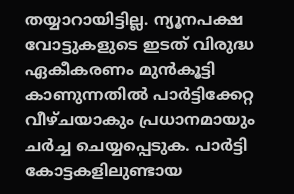തയ്യാറായിട്ടില്ല. ന്യൂനപക്ഷ വോട്ടുകളുടെ ഇടത് വിരുദ്ധ ഏകീകരണം മുൻകൂട്ടി കാണുന്നതിൽ പാർട്ടിക്കേറ്റ വീഴ്ചയാകും പ്രധാനമായും ചർച്ച ചെയ്യപ്പെടുക. പാർട്ടി കോട്ടകളിലുണ്ടായ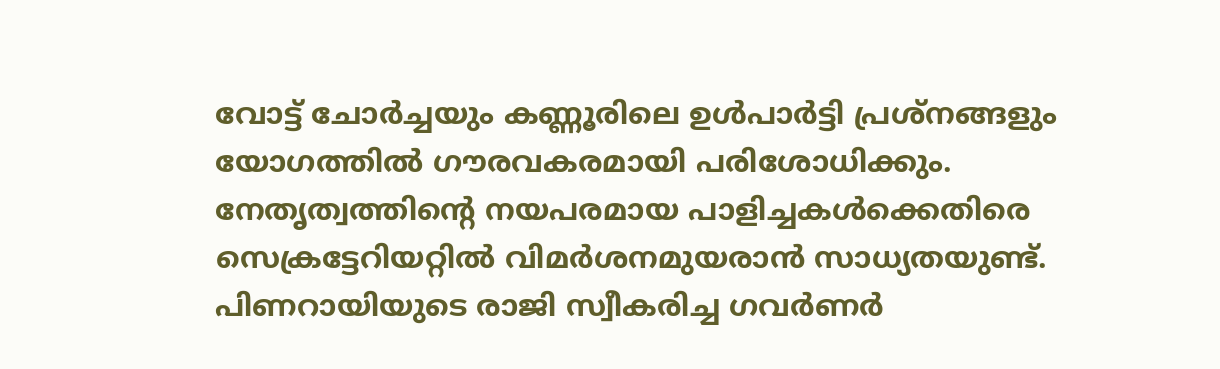വോട്ട് ചോർച്ചയും കണ്ണൂരിലെ ഉൾപാർട്ടി പ്രശ്നങ്ങളും യോഗത്തിൽ ഗൗരവകരമായി പരിശോധിക്കും. നേതൃത്വത്തിന്റെ നയപരമായ പാളിച്ചകൾക്കെതിരെ സെക്രട്ടേറിയറ്റിൽ വിമർശനമുയരാൻ സാധ്യതയുണ്ട്. പിണറായിയുടെ രാജി സ്വീകരിച്ച ഗവർണർ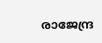രാജേന്ദ്ര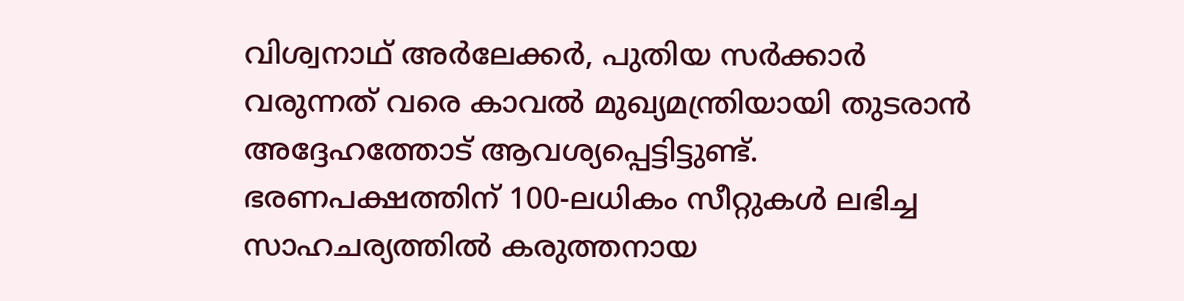വിശ്വനാഥ് അർലേക്കർ, പുതിയ സർക്കാർ വരുന്നത് വരെ കാവൽ മുഖ്യമന്ത്രിയായി തുടരാൻ അദ്ദേഹത്തോട് ആവശ്യപ്പെട്ടിട്ടുണ്ട്. ഭരണപക്ഷത്തിന് 100-ലധികം സീറ്റുകൾ ലഭിച്ച സാഹചര്യത്തിൽ കരുത്തനായ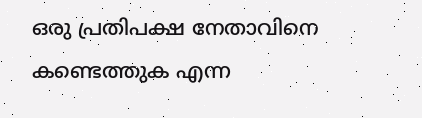ഒരു പ്രതിപക്ഷ നേതാവിനെ കണ്ടെത്തുക എന്ന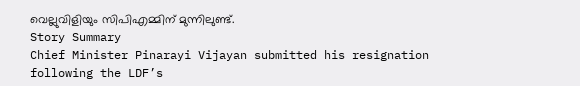വെല്ലുവിളിയും സിപിഎമ്മിന് മുന്നിലുണ്ട്.
Story Summary
Chief Minister Pinarayi Vijayan submitted his resignation following the LDF’s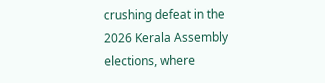crushing defeat in the 2026 Kerala Assembly elections, where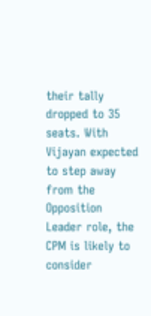their tally dropped to 35 seats. With Vijayan expected to step away from the Opposition Leader role, the CPM is likely to consider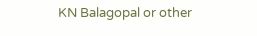KN Balagopal or other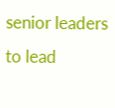senior leaders to lead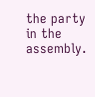the party in the assembly.